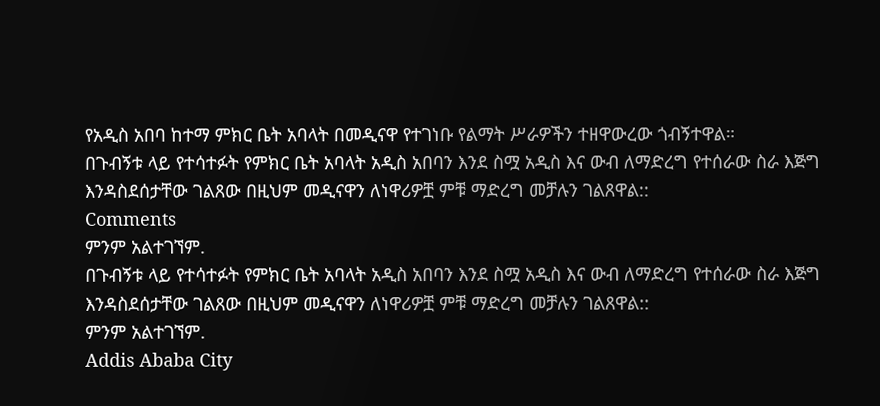የአዲስ አበባ ከተማ ምክር ቤት አባላት በመዲናዋ የተገነቡ የልማት ሥራዎችን ተዘዋውረው ጎብኝተዋል።
በጉብኝቱ ላይ የተሳተፉት የምክር ቤት አባላት አዲስ አበባን እንደ ስሟ አዲስ እና ውብ ለማድረግ የተሰራው ስራ እጅግ እንዳስደሰታቸው ገልጸው በዚህም መዲናዋን ለነዋሪዎቿ ምቹ ማድረግ መቻሉን ገልጸዋል::
Comments
ምንም አልተገኘም.
በጉብኝቱ ላይ የተሳተፉት የምክር ቤት አባላት አዲስ አበባን እንደ ስሟ አዲስ እና ውብ ለማድረግ የተሰራው ስራ እጅግ እንዳስደሰታቸው ገልጸው በዚህም መዲናዋን ለነዋሪዎቿ ምቹ ማድረግ መቻሉን ገልጸዋል::
ምንም አልተገኘም.
Addis Ababa City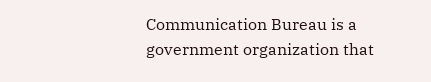Communication Bureau is a government organization that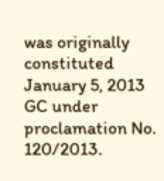was originally constituted January 5, 2013 GC under proclamation No. 120/2013.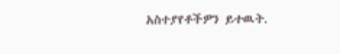አስተያየቶችዎን ይተዉት.